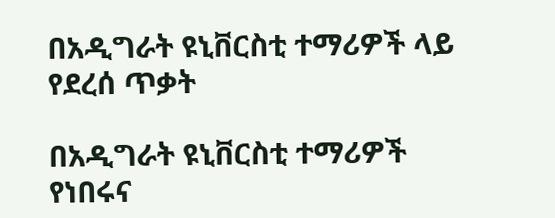በአዲግራት ዩኒቨርስቲ ተማሪዎች ላይ የደረሰ ጥቃት

በአዲግራት ዩኒቨርስቲ ተማሪዎች የነበሩና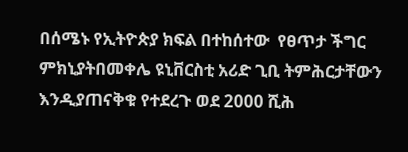በሰሜኑ የኢትዮጵያ ክፍል በተከሰተው  የፀጥታ ችግር ምክኒያትበመቀሌ ዩኒቨርስቲ አሪድ ጊቢ ትምሕርታቸውን እንዲያጠናቅቁ የተደረጉ ወደ 2000 ሺሕ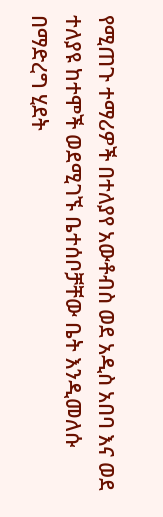የሚጠጉ ተማሪዎች በተለያየ አውቶብስ ወደ አዲስ አበባ እና ወደ ተለያዩ ከተሞች ወደሚገኙ ቤተሰቦቻቸው ቤት እንዲመለሱ በማድረግ ሂደት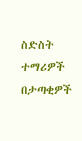ስድስት ተማሪዎች በታጣቂዎች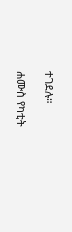ተገደሉ።

ሐሙስ የካቲት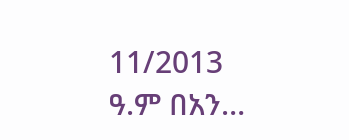11/2013 ዓ.ም በአን…